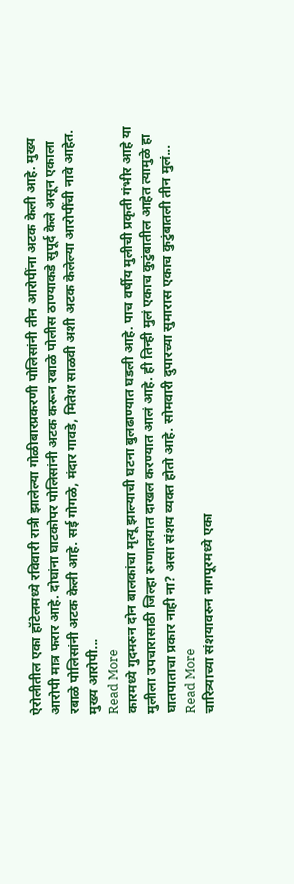ऐरोलीतील एका हॉटेलमध्ये रविवारी रात्री झालेल्या गोळीबारप्रकरणी पोलिसांनी तीन आरोपींना अटक केली आहे. मुख्य आरोपी मात्र फरार आहे. दोघांना घाटकोपर पोलिसांनी अटक करून रबाळे पोलीस ठाण्याकडे सुपूर्द केले असून एकाला रबाळे पोलिसांनी अटक केली आहे. सई गोगळे, मंदार गावडे, मितेश साळवी अशी अटक केलेल्या आरोपींची नावे आहेत. मुख्य आरोपी...
Read More
कारमध्ये गुदमरुन दोन बालकांचा मृत्यू झाल्याची घटना बुलढाण्यात घडली आहे. पाच वर्षीय मुलीची प्रकृती गंभीर आहे या मुलीला उपचारासाठी जिल्हा रुग्णालयात दाखल करण्यात आलं आहे. ही तिन्ही मुलं एकाच कुटुंबातील आहेत त्यामुळे हा घातपाताचा प्रकार नाही ना? असा संशय व्यक्त होतो आहे. सोमवारी दुपारच्या सुमारास एकाच कुटुंबातली तीन मुलं...
Read More
चारित्र्याच्या संशयावरुन नागपूरमध्ये एका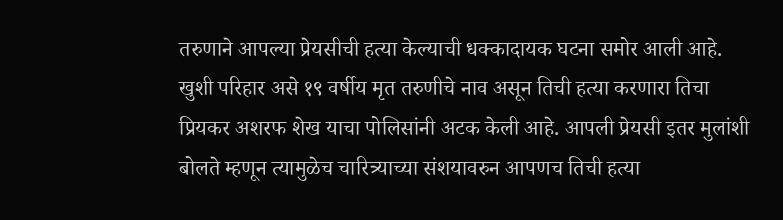तरुणाने आपल्या प्रेयसीची हत्या केल्याची धक्कादायक घटना समोर आली आहे. खुशी परिहार असे १९ वर्षीय मृत तरुणीचे नाव असून तिची हत्या करणारा तिचा प्रियकर अशरफ शेख याचा पोलिसांनी अटक केली आहे. आपली प्रेयसी इतर मुलांशी बोलते म्हणून त्यामुळेच चारित्र्याच्या संशयावरुन आपणच तिची हत्या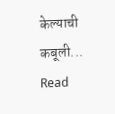केल्याची कबूली...
Read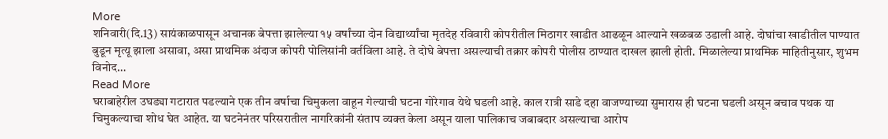More
शनिवारी(दि.13) सायंकाळपासून अचानक बेपत्ता झालेल्या १५ वर्षांच्या दोन विद्यार्थ्यांचा मृतदेह रविवारी कोपरीतील मिठागर खाडीत आढळून आल्याने खळबळ उडाली आहे. दोघांचा खाडीतील पाण्यात बुडून मृत्यू झाला असावा, असा प्राथमिक अंदाज कोपरी पोलिसांनी वर्तविला आहे. ते दोघे बेपत्ता असल्याची तक्रार कोपरी पोलीस ठाण्यात दाखल झाली होती. मिळालेल्या प्राथमिक माहितीनुसार, शुभम विनोद...
Read More
घराबाहेरील उघड्या गटारात पडल्याने एक तीन वर्षाचा चिमुकला वाहून गेल्याची घटना गोरेगाव येथे घडली आहे. काल रात्री साडे दहा वाजण्याच्या सुमारास ही घटना घडली असून बचाव पथक या चिमुकल्याचा शोध घेत आहेत. या घटनेनंतर परिसरातील नागरिकांनी संताप व्यक्त केला असून याला पालिकाच जबाबदार असल्याचा आरोप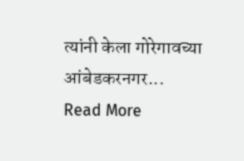त्यांनी केला गोरेगावच्या आंबेडकरनगर...
Read More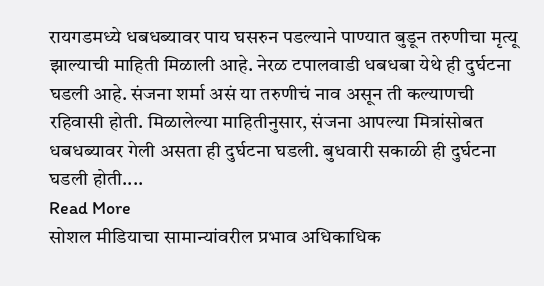रायगडमध्ये धबधब्यावर पाय घसरुन पडल्याने पाण्यात बुडून तरुणीचा मृत्यू झाल्याची माहिती मिळाली आहे. नेरळ टपालवाडी धबधबा येथे ही दुर्घटना घडली आहे. संजना शर्मा असं या तरुणीचं नाव असून ती कल्याणची रहिवासी होती. मिळालेल्या माहितीनुसार, संजना आपल्या मित्रांसोबत धबधब्यावर गेली असता ही दुर्घटना घडली. बुधवारी सकाळी ही दुर्घटना घडली होती....
Read More
सोशल मीडियाचा सामान्यांवरील प्रभाव अधिकाधिक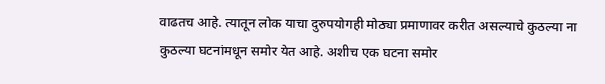वाढतच आहे. त्यातून लोक याचा दुरुपयोगही मोठ्या प्रमाणावर करीत असल्याचे कुठल्या ना कुठल्या घटनांमधून समोर येत आहे. अशीच एक घटना समोर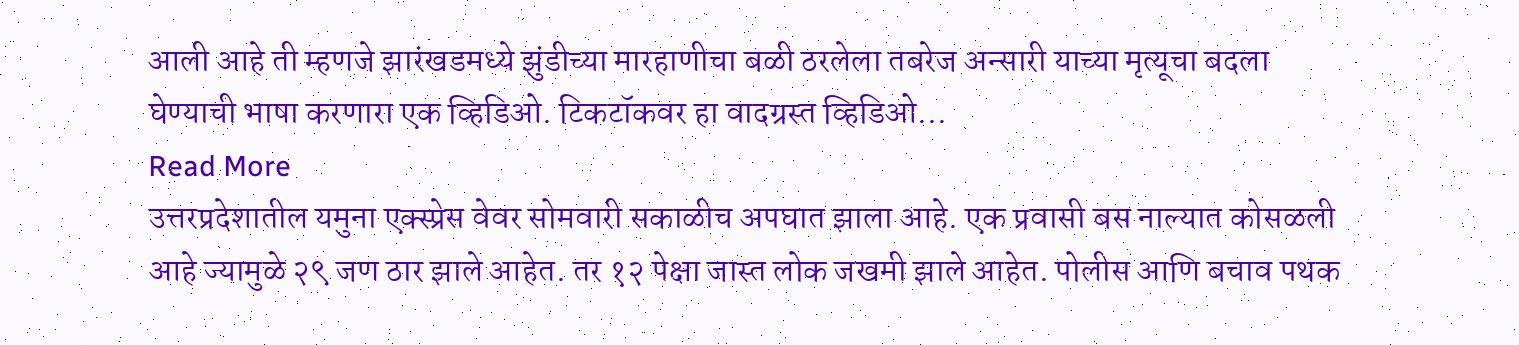आली आहे ती म्हणजे झारंखडमध्ये झुंडीच्या मारहाणीचा बळी ठरलेला तबरेज अन्सारी याच्या मृत्यूचा बदला घेण्याची भाषा करणारा एक व्हिडिओ. टिकटॉकवर हा वादग्रस्त व्हिडिओ...
Read More
उत्तरप्रदेशातील यमुना एक्स्प्रेस वेवर सोमवारी सकाळीच अपघात झाला आहे. एक प्रवासी बस नाल्यात कोसळली आहे ज्यामुळे २९ जण ठार झाले आहेत. तर १२ पेक्षा जास्त लोक जखमी झाले आहेत. पोलीस आणि बचाव पथक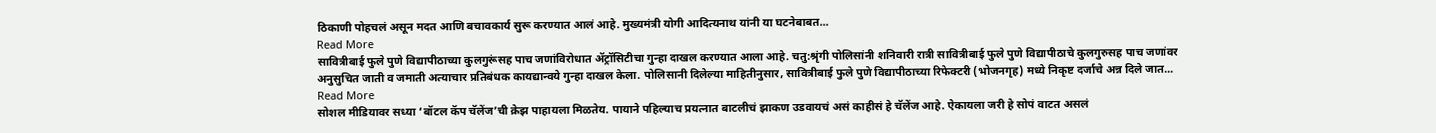ठिकाणी पोहचलं असून मदत आणि बचावकार्य सुरू करण्यात आलं आहे. मुख्यमंत्री योगी आदित्यनाथ यांनी या घटनेबाबत...
Read More
सावित्रीबाई फुले पुणे विद्यापीठाच्या कुलगुरूंसह पाच जणांविरोधात ॲट्रॉसिटीचा गुन्हा दाखल करण्यात आला आहे. चतु:श्रृंगी पोलिसांनी शनिवारी रात्री सावित्रीबाई फुले पुणे विद्यापीठाचे कुलगुरुसह पाच जणांवर अनुसुचित जाती व जमाती अत्याचार प्रतिबंधक कायद्यान्वये गुन्हा दाखल केला. पोलिसानी दिलेल्या माहितीनुसार, सावित्रीबाई फुले पुणे विद्यापीठाच्या रिफेक्टरी (भोजनगृह) मध्ये निकृष्ट दर्जाचे अन्न दिले जात...
Read More
सोशल मीडियावर सध्या ‘बॉटल कॅप चॅलेंज’ची क्रेझ पाहायला मिळतेय. पायाने पहिल्याच प्रयत्नात बाटलीचं झाकण उडवायचं असं काहीसं हे चॅलेंज आहे. ऐकायला जरी हे सोपं वाटत असलं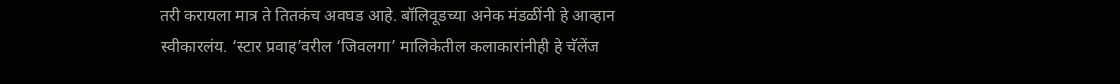तरी करायला मात्र ते तितकंच अवघड आहे. बॉलिवूडच्या अनेक मंडळींनी हे आव्हान स्वीकारलंय. ‘स्टार प्रवाह’वरील ‘जिवलगा’ मालिकेतील कलाकारांनीही हे चॅलेंज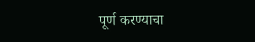पूर्ण करण्याचा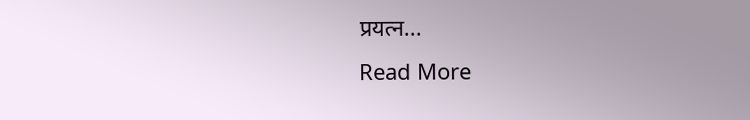प्रयत्न...
Read More